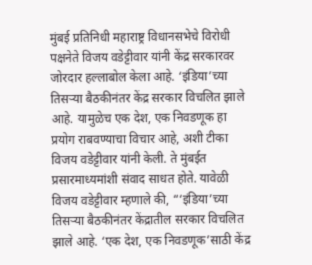मुंबई प्रतिनिधी महाराष्ट्र विधानसभेचे विरोधी पक्षनेते विजय वडेट्टीवार यांनी केंद्र सरकारवर जोरदार हल्लाबोल केला आहे. ‘इंडिया’च्या तिसऱ्या बैठकीनंतर केंद्र सरकार विचलित झाले आहे. यामुळेच एक देश, एक निवडणूक हा प्रयोग राबवण्याचा विचार आहे, अशी टीका विजय वडेट्टीवार यांनी केली. ते मुंबईत प्रसारमाध्यमांशी संवाद साधत होते. यावेळी विजय वडेट्टीवार म्हणाले की, “‘इंडिया’च्या तिसऱ्या बैठकीनंतर केंद्रातील सरकार विचलित झाले आहे. ‘एक देश, एक निवडणूक’साठी केंद्र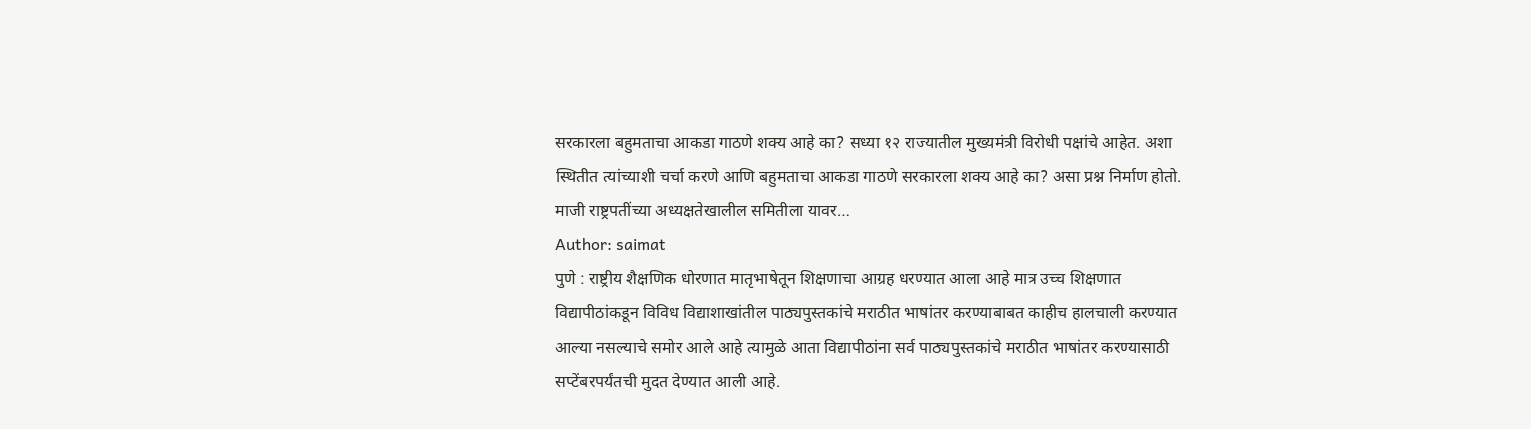सरकारला बहुमताचा आकडा गाठणे शक्य आहे का? सध्या १२ राज्यातील मुख्यमंत्री विरोधी पक्षांचे आहेत. अशा स्थितीत त्यांच्याशी चर्चा करणे आणि बहुमताचा आकडा गाठणे सरकारला शक्य आहे का? असा प्रश्न निर्माण होतो. माजी राष्ट्रपतींच्या अध्यक्षतेखालील समितीला यावर…
Author: saimat
पुणे : राष्ट्रीय शैक्षणिक धोरणात मातृभाषेतून शिक्षणाचा आग्रह धरण्यात आला आहे मात्र उच्च शिक्षणात विद्यापीठांकडून विविध विद्याशाखांतील पाठ्यपुस्तकांचे मराठीत भाषांतर करण्याबाबत काहीच हालचाली करण्यात आल्या नसल्याचे समोर आले आहे त्यामुळे आता विद्यापीठांना सर्व पाठ्यपुस्तकांचे मराठीत भाषांतर करण्यासाठी सप्टेंबरपर्यंतची मुदत देण्यात आली आहे.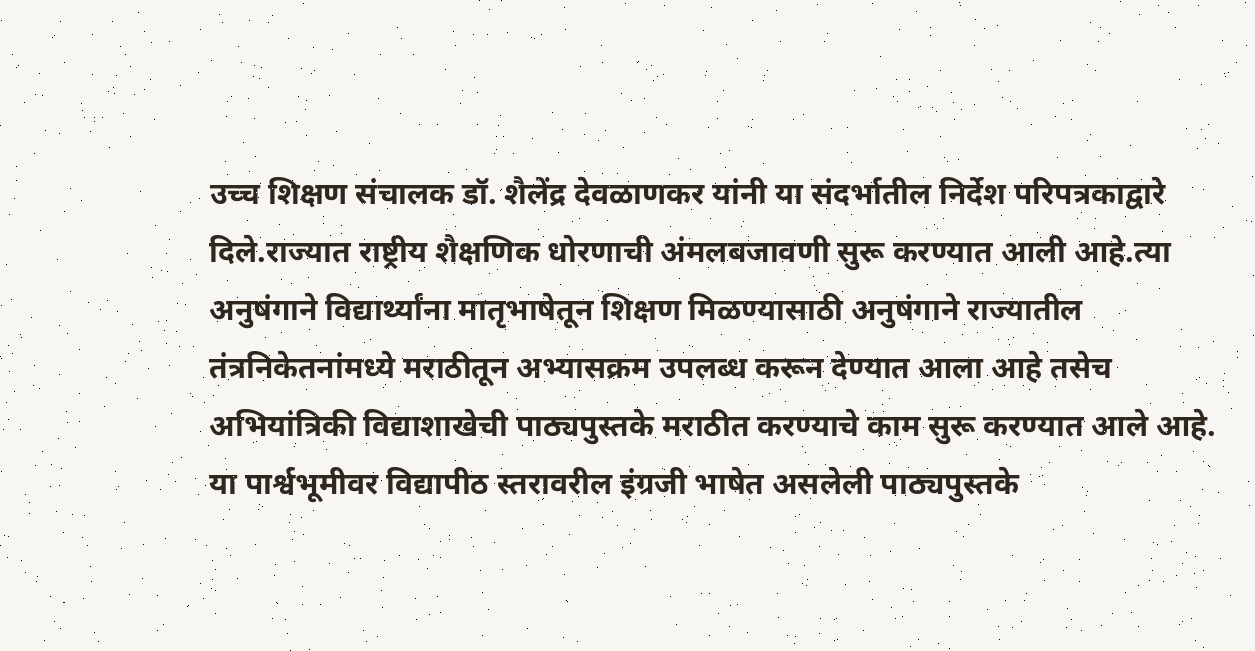उच्च शिक्षण संचालक डॉ. शैलेंद्र देवळाणकर यांनी या संदर्भातील निर्देश परिपत्रकाद्वारे दिले.राज्यात राष्ट्रीय शैक्षणिक धोरणाची अंमलबजावणी सुरू करण्यात आली आहे.त्या अनुषंगाने विद्यार्थ्यांना मातृभाषेतून शिक्षण मिळण्यासाठी अनुषंगाने राज्यातील तंत्रनिकेतनांमध्ये मराठीतून अभ्यासक्रम उपलब्ध करून देण्यात आला आहे तसेच अभियांत्रिकी विद्याशाखेची पाठ्यपुस्तके मराठीत करण्याचे काम सुरू करण्यात आले आहे. या पार्श्वभूमीवर विद्यापीठ स्तरावरील इंग्रजी भाषेत असलेली पाठ्यपुस्तके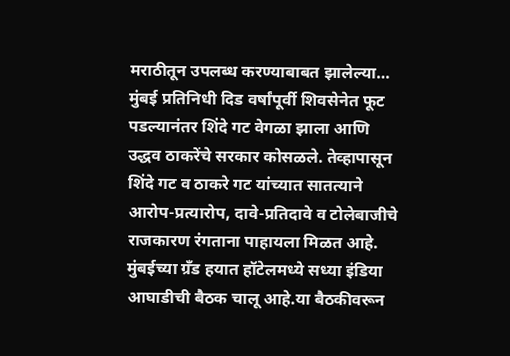मराठीतून उपलब्ध करण्याबाबत झालेल्या…
मुंबई प्रतिनिधी दिड वर्षांपूर्वी शिवसेनेत फूट पडल्यानंतर शिंदे गट वेगळा झाला आणि उद्धव ठाकरेंचे सरकार कोसळले. तेव्हापासून शिंदे गट व ठाकरे गट यांच्यात सातत्याने आरोप-प्रत्यारोप, दावे-प्रतिदावे व टोलेबाजीचे राजकारण रंगताना पाहायला मिळत आहे. मुंबईच्या ग्रँड हयात हॉटेलमध्ये सध्या इंडिया आघाडीची बैठक चालू आहे.या बैठकीवरून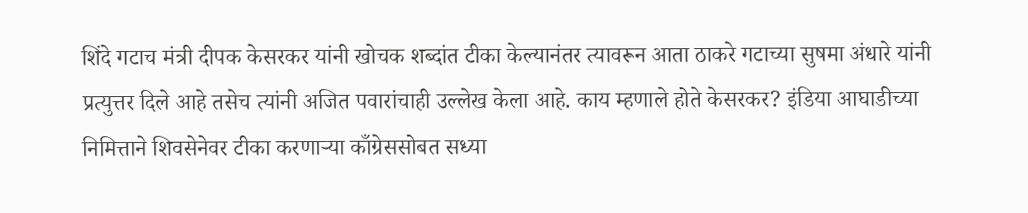शिंदे गटाच मंत्री दीपक केसरकर यांनी खोचक शब्दांत टीका केल्यानंतर त्यावरून आता ठाकरे गटाच्या सुषमा अंधारे यांनी प्रत्युत्तर दिले आहे तसेच त्यांनी अजित पवारांचाही उल्लेख केला आहे. काय म्हणाले होते केसरकर? इंडिया आघाडीच्या निमित्ताने शिवसेनेवर टीका करणाऱ्या काँग्रेससोबत सध्या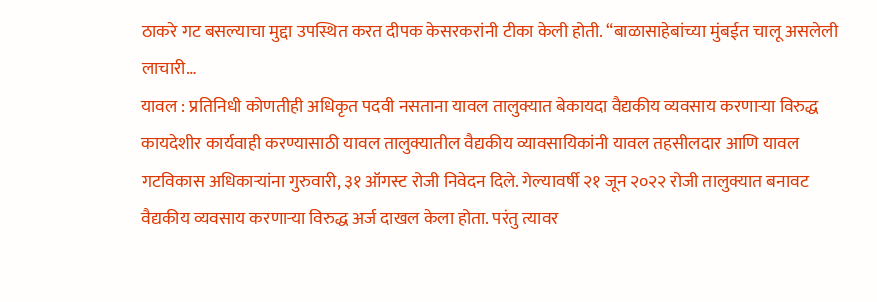ठाकरे गट बसल्याचा मुद्दा उपस्थित करत दीपक केसरकरांनी टीका केली होती. “बाळासाहेबांच्या मुंबईत चालू असलेली लाचारी…
यावल : प्रतिनिधी कोणतीही अधिकृत पदवी नसताना यावल तालुक्यात बेकायदा वैद्यकीय व्यवसाय करणाऱ्या विरुद्ध कायदेशीर कार्यवाही करण्यासाठी यावल तालुक्यातील वैद्यकीय व्यावसायिकांनी यावल तहसीलदार आणि यावल गटविकास अधिकाऱ्यांना गुरुवारी, ३१ ऑगस्ट रोजी निवेदन दिले. गेल्यावर्षी २१ जून २०२२ रोजी तालुक्यात बनावट वैद्यकीय व्यवसाय करणाऱ्या विरुद्ध अर्ज दाखल केला होता. परंतु त्यावर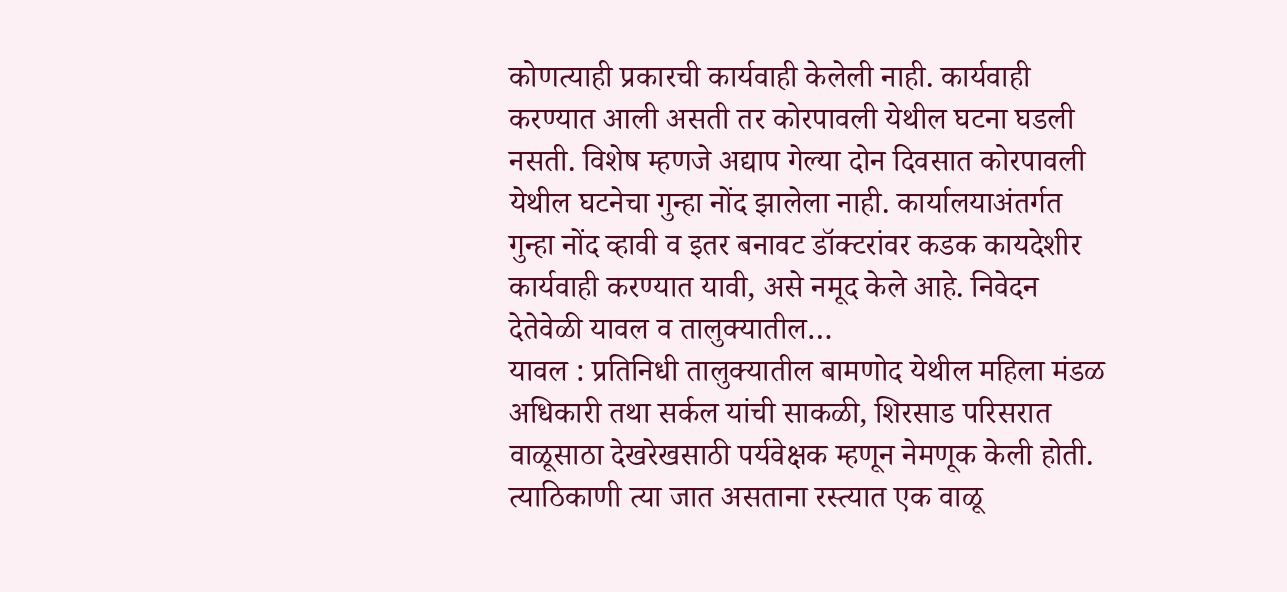कोणत्याही प्रकारची कार्यवाही केलेली नाही. कार्यवाही करण्यात आली असती तर कोरपावली येथील घटना घडली नसती. विशेष म्हणजे अद्याप गेल्या दोन दिवसात कोरपावली येथील घटनेचा गुन्हा नोंद झालेला नाही. कार्यालयाअंतर्गत गुन्हा नोंद व्हावी व इतर बनावट डॉक्टरांवर कडक कायदेशीर कार्यवाही करण्यात यावी, असे नमूद केले आहे. निवेदन देतेवेळी यावल व तालुक्यातील…
यावल : प्रतिनिधी तालुक्यातील बामणोद येथील महिला मंडळ अधिकारी तथा सर्कल यांची साकळी, शिरसाड परिसरात वाळूसाठा देखरेखसाठी पर्यवेक्षक म्हणून नेमणूक केली होती. त्याठिकाणी त्या जात असताना रस्त्यात एक वाळू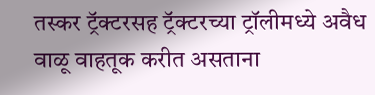तस्कर ट्रॅक्टरसह ट्रॅक्टरच्या ट्रॉलीमध्ये अवैध वाळू वाहतूक करीत असताना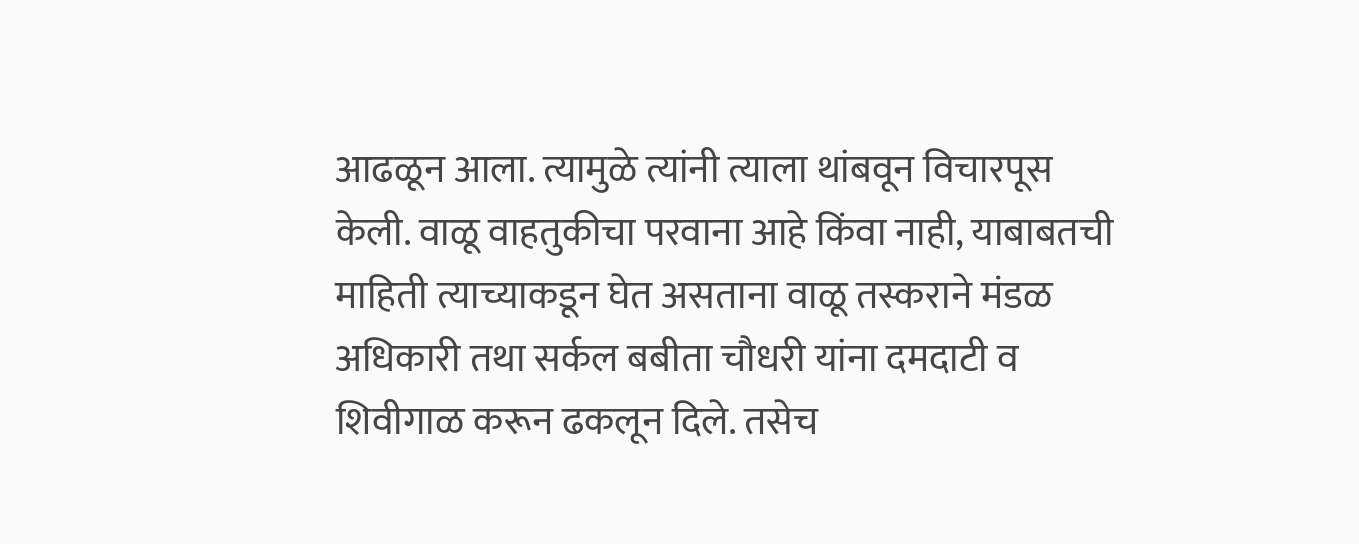आढळून आला. त्यामुळे त्यांनी त्याला थांबवून विचारपूस केली. वाळू वाहतुकीचा परवाना आहे किंवा नाही, याबाबतची माहिती त्याच्याकडून घेत असताना वाळू तस्कराने मंडळ अधिकारी तथा सर्कल बबीता चौधरी यांना दमदाटी व शिवीगाळ करून ढकलून दिले. तसेच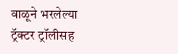वाळूने भरलेल्या ट्रॅक्टर ट्रॉलीसह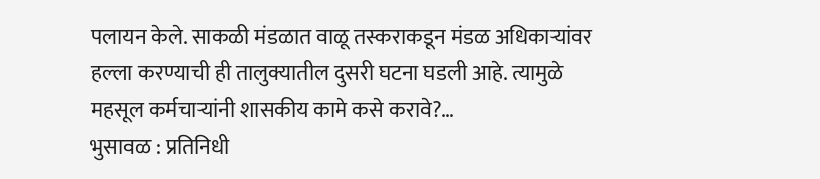पलायन केले. साकळी मंडळात वाळू तस्कराकडून मंडळ अधिकाऱ्यांवर हल्ला करण्याची ही तालुक्यातील दुसरी घटना घडली आहे. त्यामुळे महसूल कर्मचाऱ्यांनी शासकीय कामे कसे करावे?…
भुसावळ : प्रतिनिधी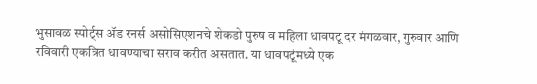भुसावळ स्पोर्ट्स ॲड रनर्स असोसिएशनचे शेकडो पुरुष व महिला धावपटू दर मंगळवार, गुरुवार आणि रविवारी एकत्रित धावण्याचा सराव करीत असतात. या धावपटूंमध्ये एक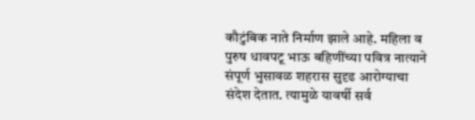कौटुंबिक नाते निर्माण झाले आहे. महिला व पुरुष धावपटू भाऊ बहिणींच्या पवित्र नात्याने संपूर्ण भुसावळ शहरास सुदृढ आरोग्याचा संदेश देतात. त्यामुळे यावर्षी सर्व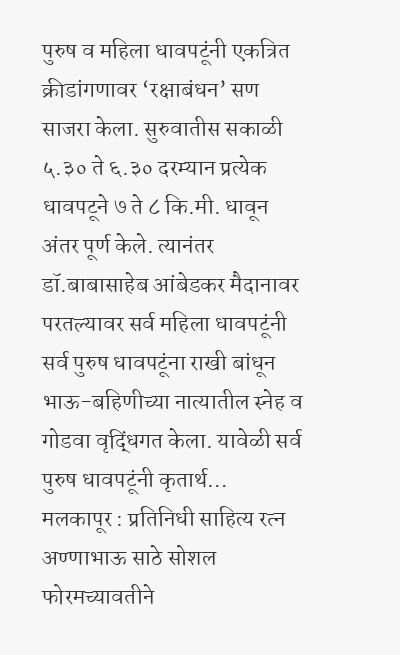पुरुष व महिला धावपटूंनी एकत्रित क्रीडांगणावर ‘रक्षाबंधन’ सण साजरा केला. सुरुवातीस सकाळी ५.३० ते ६.३० दरम्यान प्रत्येक धावपटूने ७ ते ८ कि.मी. धावून अंतर पूर्ण केले. त्यानंतर डॉ.बाबासाहेब आंबेडकर मैदानावर परतल्यावर सर्व महिला धावपटूंनी सर्व पुरुष धावपटूंना राखी बांधून भाऊ-बहिणीच्या नात्यातील स्नेह व गोडवा वृद्धिंगत केला. यावेळी सर्व पुरुष धावपटूंनी कृतार्थ…
मलकापूर : प्रतिनिधी साहित्य रत्न अण्णाभाऊ साठे सोशल फोरमच्यावतीने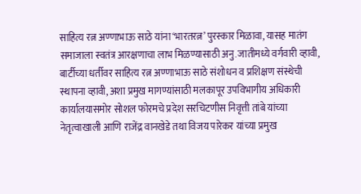साहित्य रत्न अण्णाभाऊ साठे यांना ‘भारतरत्न’ पुरस्कार मिळावा, यासह मातंग समाजाला स्वतंत्र आरक्षणाचा लाभ मिळण्यासाठी अनु.जातीमध्ये वर्गवारी व्हावी, बार्टीच्या धर्तीवर साहित्य रत्न अण्णाभाऊ साठे संशोधन व प्रशिक्षण संस्थेची स्थापना व्हावी, अशा प्रमुख मागण्यांसाठी मलकापूर उपविभागीय अधिकारी कार्यालयासमोर सोशल फोरमचे प्रदेश सरचिटणीस निवृत्ती तांबे यांच्या नेतृत्वाखाली आणि राजेंद्र वानखेडे तथा विजय पारेकर यांच्या प्रमुख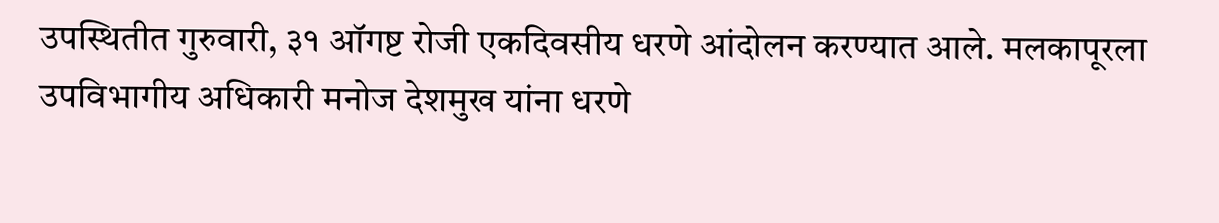उपस्थितीत गुरुवारी, ३१ ऑगष्ट रोजी एकदिवसीय धरणे आंदोलन करण्यात आले. मलकापूरला उपविभागीय अधिकारी मनोज देशमुख यांना धरणे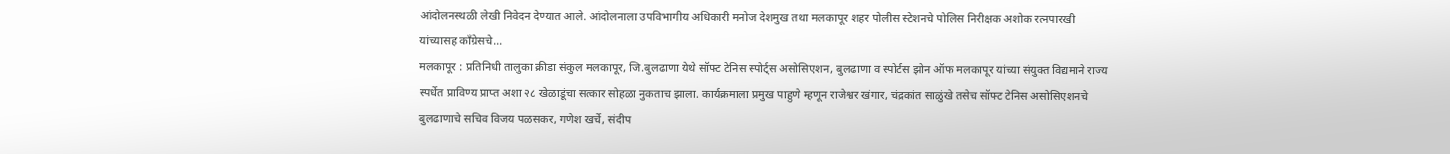आंदोलनस्थळी लेखी निवेदन देण्यात आले. आंदोलनाला उपविभागीय अधिकारी मनोज देशमुख तथा मलकापूर शहर पोलीस स्टेशनचे पोलिस निरीक्षक अशोक रत्नपारखी यांच्यासह काँग्रेसचे…
मलकापूर : प्रतिनिधी तालुका क्रीडा संकुल मलकापूर, जि.बुलढाणा येथे सॉफ्ट टेनिस स्पोर्ट्स असोसिएशन, बुलढाणा व स्पोर्टस झोन ऑफ मलकापूर यांच्या संयुक्त विद्यमाने राज्य स्पर्धेत प्राविण्य प्राप्त अशा २८ खेळाडूंचा सत्कार सोहळा नुकताच झाला. कार्यक्रमाला प्रमुख पाहुणे म्हणून राजेश्वर खंगार, चंद्रकांत साळुंखे तसेच सॉफ्ट टेनिस असोसिएशनचे बुलढाणाचे सचिव विजय पळसकर, गणेश खर्चे, संदीप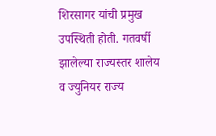शिरसागर यांची प्रमुख उपस्थिती होती. गतवर्षी झालेल्या राज्यस्तर शालेय व ज्युनियर राज्य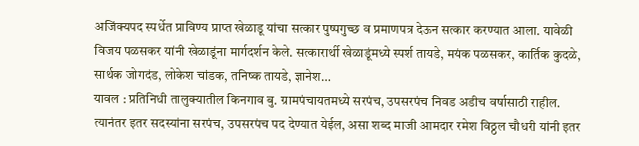अजिंक्यपद स्पर्धेत प्राविण्य प्राप्त खेळाडू यांचा सत्कार पुष्पगुच्छ व प्रमाणपत्र देऊन सत्कार करण्यात आला. यावेळी विजय पळसकर यांनी खेळाडूंना मार्गदर्शन केले. सत्कारार्थी खेळाडूंमध्ये स्पर्श तायडे, मयंक पळसकर, कार्तिक कुदळे, सार्थक जोगदंड, लोकेश चांडक, तनिष्क तायडे, ज्ञानेश…
यावल : प्रतिनिधी तालुक्यातील किनगाव बु. ग्रामपंचायतमध्ये सरपंच, उपसरपंच निवड अडीच वर्षासाठी राहील. त्यानंतर इतर सदस्यांना सरपंच, उपसरपंच पद देण्यात येईल, असा शब्द माजी आमदार रमेश विठ्ठल चौधरी यांनी इतर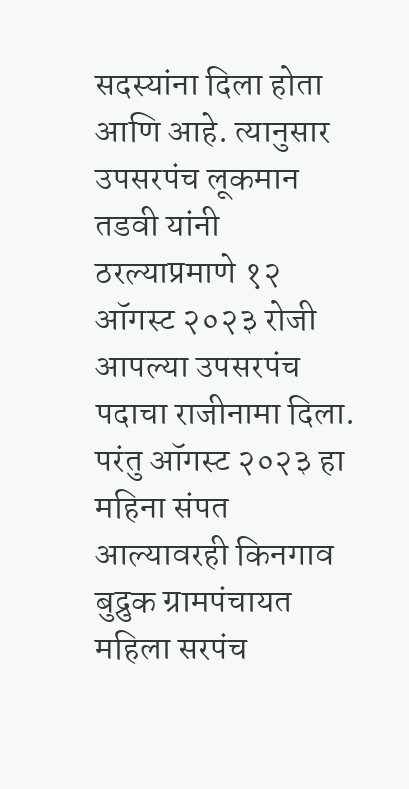सदस्यांना दिला होता आणि आहे. त्यानुसार उपसरपंच लूकमान तडवी यांनी ठरल्याप्रमाणे १२ ऑगस्ट २०२३ रोजी आपल्या उपसरपंच पदाचा राजीनामा दिला. परंतु ऑगस्ट २०२३ हा महिना संपत आल्यावरही किनगाव बुद्रुक ग्रामपंचायत महिला सरपंच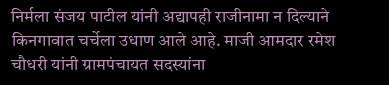निर्मला संजय पाटील यांनी अद्यापही राजीनामा न दिल्याने किनगावात चर्चेला उधाण आले आहे. माजी आमदार रमेश चौधरी यांनी ग्रामपंचायत सदस्यांना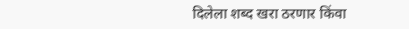दिलेला शब्द खरा ठरणार किंवा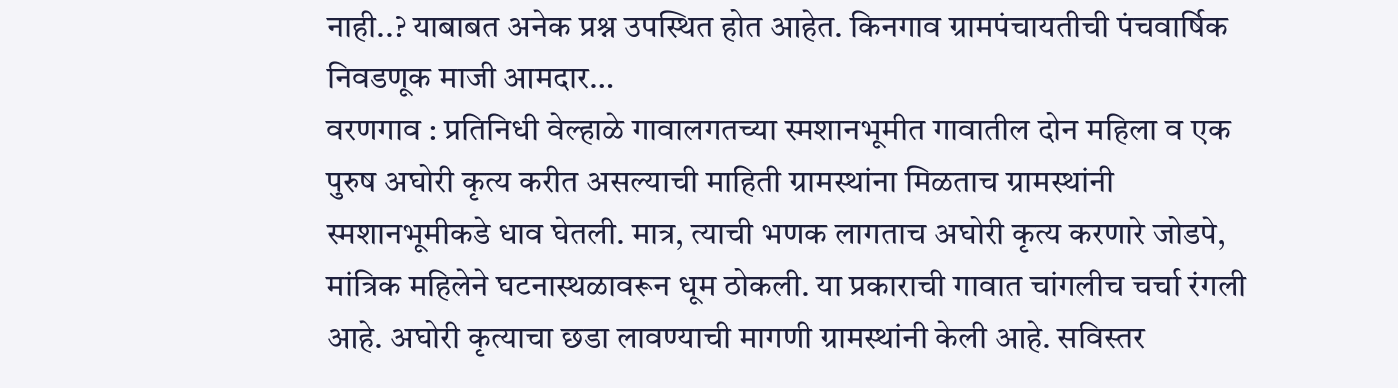नाही..? याबाबत अनेक प्रश्न उपस्थित होत आहेत. किनगाव ग्रामपंचायतीची पंचवार्षिक निवडणूक माजी आमदार…
वरणगाव : प्रतिनिधी वेल्हाळे गावालगतच्या स्मशानभूमीत गावातील दोन महिला व एक पुरुष अघोरी कृत्य करीत असल्याची माहिती ग्रामस्थांना मिळताच ग्रामस्थांनी स्मशानभूमीकडे धाव घेतली. मात्र, त्याची भणक लागताच अघोरी कृत्य करणारे जोडपे, मांत्रिक महिलेने घटनास्थळावरून धूम ठोकली. या प्रकाराची गावात चांगलीच चर्चा रंगली आहे. अघोरी कृत्याचा छडा लावण्याची मागणी ग्रामस्थांनी केली आहे. सविस्तर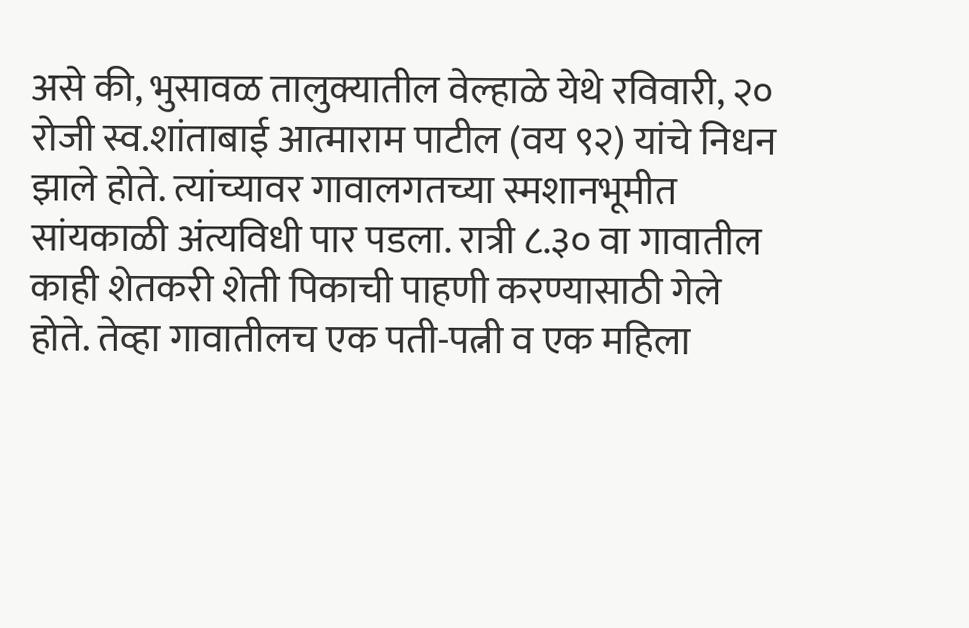असे की, भुसावळ तालुक्यातील वेल्हाळे येथे रविवारी, २० रोजी स्व.शांताबाई आत्माराम पाटील (वय ९२) यांचे निधन झाले होते. त्यांच्यावर गावालगतच्या स्मशानभूमीत सांयकाळी अंत्यविधी पार पडला. रात्री ८.३० वा गावातील काही शेतकरी शेती पिकाची पाहणी करण्यासाठी गेले होते. तेव्हा गावातीलच एक पती-पत्नी व एक महिला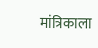मांत्रिकाला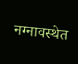नग्नावस्थेत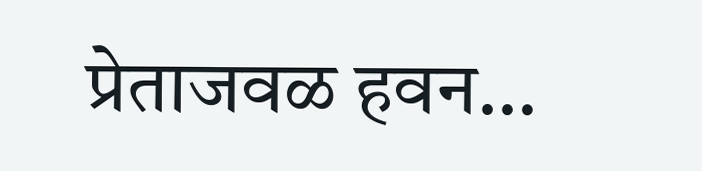प्रेताजवळ हवन…